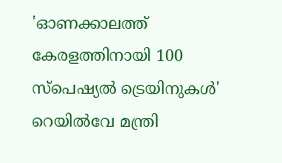'ഓണക്കാലത്ത് കേരളത്തിനായി 100 സ്പെഷ്യൽ ട്രെയിനുകൾ' റെയിൽവേ മന്ത്രി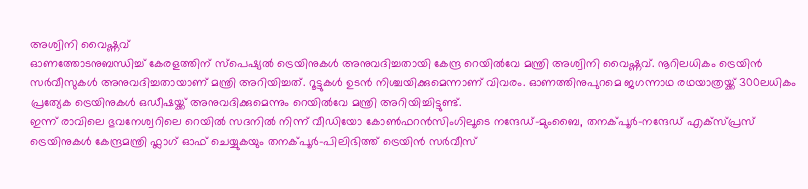അശ്വിനി വൈഷ്ണവ്
ഓണത്തോടനുബന്ധിച്ച് കേരളത്തിന് സ്പെഷ്യൽ ട്രെയിനുകൾ അനുവദിച്ചതായി കേന്ദ്ര റെയിൽവേ മന്ത്രി അശ്വിനി വൈഷ്ണവ്. നൂറിലധികം ട്രെയിൻ സർവീസുകൾ അനുവദിച്ചതായാണ് മന്ത്രി അറിയിച്ചത്. റൂട്ടുകൾ ഉടൻ നിശ്ചയിക്കുമെന്നാണ് വിവരം. ഓണത്തിനുപുറമെ ജഗന്നാഥ രഥയാത്രയ്ക്ക് 300ലധികം പ്രത്യേക ട്രെയിനുകൾ ഒഡീഷയ്ക്ക് അനുവദിക്കുമെന്നും റെയിൽവേ മന്ത്രി അറിയിച്ചിട്ടുണ്ട്.
ഇന്ന് രാവിലെ ഭുവനേശ്വറിലെ റെയിൽ സദനിൽ നിന്ന് വീഡിയോ കോൺഫറൻസിംഗിലൂടെ നന്ദേഡ്-മുംബൈ, തനക്പൂർ-നന്ദേഡ് എക്സ്പ്രസ് ട്രെയിനുകൾ കേന്ദ്രമന്ത്രി ഫ്ലാഗ് ഓഫ് ചെയ്യുകയും തനക്പൂർ-പിലിഭിത്ത് ട്രെയിൻ സർവീസ്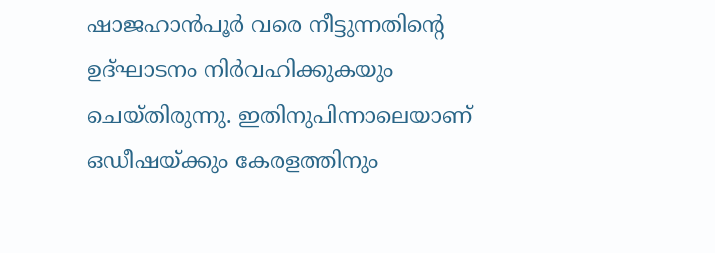ഷാജഹാൻപൂർ വരെ നീട്ടുന്നതിന്റെ ഉദ്ഘാടനം നിർവഹിക്കുകയും ചെയ്തിരുന്നു. ഇതിനുപിന്നാലെയാണ് ഒഡീഷയ്ക്കും കേരളത്തിനും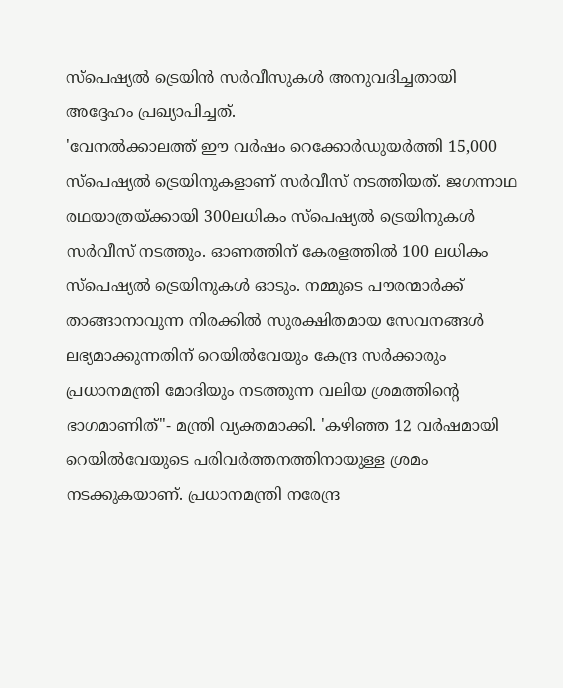സ്പെഷ്യൽ ട്രെയിൻ സർവീസുകൾ അനുവദിച്ചതായി അദ്ദേഹം പ്രഖ്യാപിച്ചത്.
'വേനൽക്കാലത്ത് ഈ വർഷം റെക്കോർഡുയർത്തി 15,000 സ്പെഷ്യൽ ട്രെയിനുകളാണ് സർവീസ് നടത്തിയത്. ജഗന്നാഥ രഥയാത്രയ്ക്കായി 300ലധികം സ്പെഷ്യൽ ട്രെയിനുകൾ സർവീസ് നടത്തും. ഓണത്തിന് കേരളത്തിൽ 100 ലധികം സ്പെഷ്യൽ ട്രെയിനുകൾ ഓടും. നമ്മുടെ പൗരന്മാർക്ക് താങ്ങാനാവുന്ന നിരക്കിൽ സുരക്ഷിതമായ സേവനങ്ങൾ ലഭ്യമാക്കുന്നതിന് റെയിൽവേയും കേന്ദ്ര സർക്കാരും പ്രധാനമന്ത്രി മോദിയും നടത്തുന്ന വലിയ ശ്രമത്തിന്റെ ഭാഗമാണിത്"- മന്ത്രി വ്യക്തമാക്കി. 'കഴിഞ്ഞ 12 വർഷമായി റെയിൽവേയുടെ പരിവർത്തനത്തിനായുള്ള ശ്രമം നടക്കുകയാണ്. പ്രധാനമന്ത്രി നരേന്ദ്ര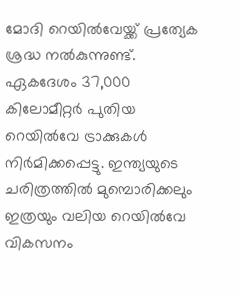മോദി റെയിൽവേയ്ക്ക് പ്രത്യേക ശ്രദ്ധ നൽകുന്നുണ്ട്. ഏകദേശം 37,000 കിലോമീറ്റർ പുതിയ റെയിൽവേ ട്രാക്കുകൾ നിർമിക്കപ്പെട്ടു. ഇന്ത്യയുടെ ചരിത്രത്തിൽ മുമ്പൊരിക്കലും ഇത്രയും വലിയ റെയിൽവേ വികസനം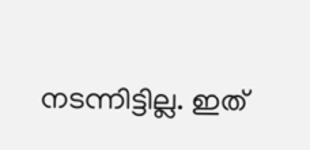നടന്നിട്ടില്ല. ഇത്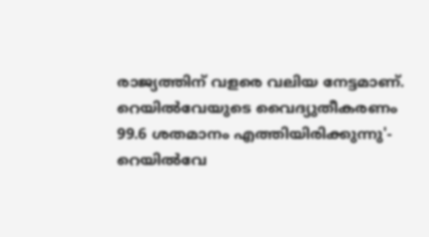രാജ്യത്തിന് വളരെ വലിയ നേട്ടമാണ്. റെയിൽവേയുടെ വൈദ്യുതീകരണം 99.6 ശതമാനം എത്തിയിരിക്കുന്നു'- റെയിൽവേ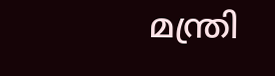മന്ത്രി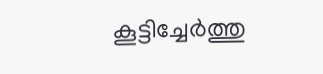കൂട്ടിച്ചേർത്തു